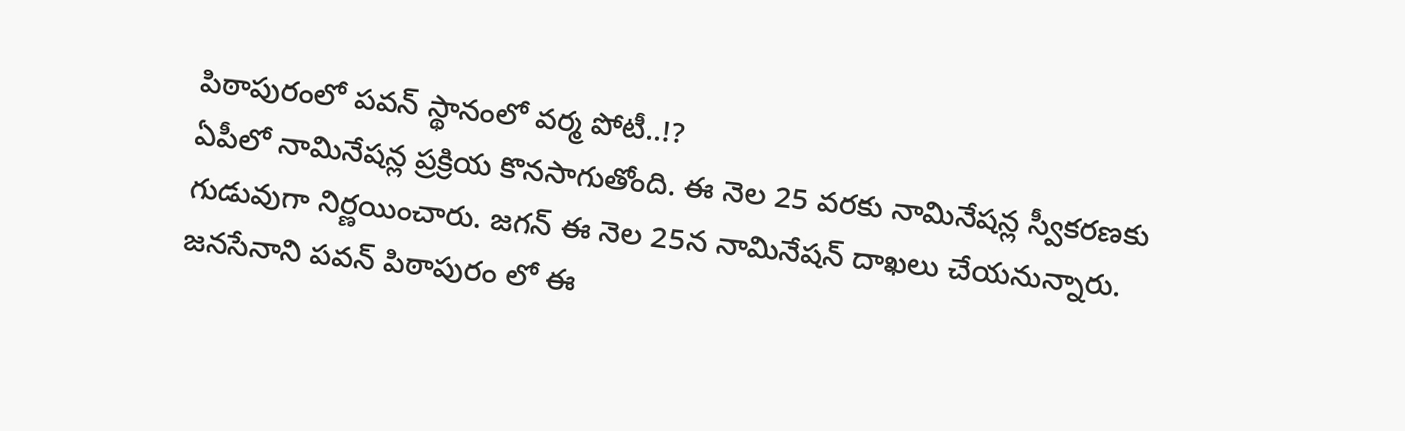పిఠాపురంలో పవన్ స్థానంలో వర్మ పోటీ..!?
ఏపీలో నామినేషన్ల ప్రక్రియ కొనసాగుతోంది. ఈ నెల 25 వరకు నామినేషన్ల స్వీకరణకు గుడువుగా నిర్ణయించారు. జగన్ ఈ నెల 25న నామినేషన్ దాఖలు చేయనున్నారు. జనసేనాని పవన్ పిఠాపురం లో ఈ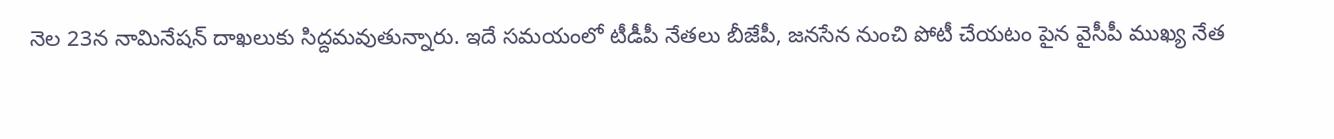నెల 23న నామినేషన్ దాఖలుకు సిద్దమవుతున్నారు. ఇదే సమయంలో టీడీపీ నేతలు బీజేపీ, జనసేన నుంచి పోటీ చేయటం పైన వైసీపీ ముఖ్య నేత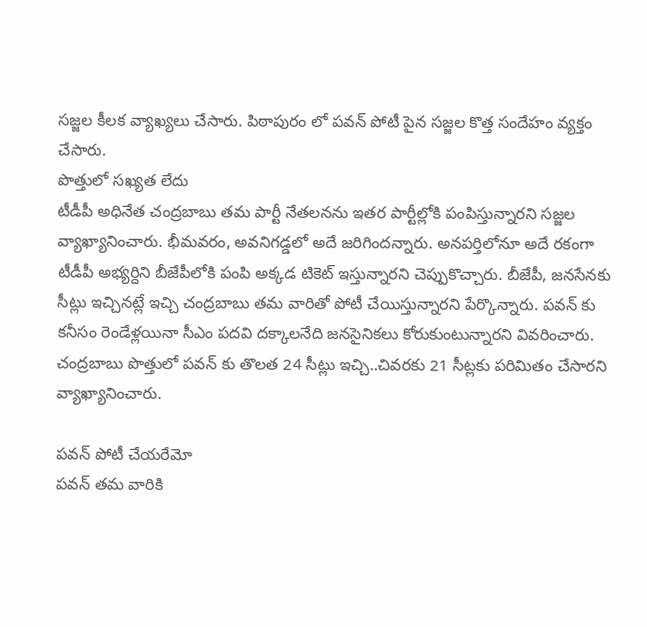సజ్జల కీలక వ్యాఖ్యలు చేసారు. పిఠాపురం లో పవన్ పోటీ పైన సజ్జల కొత్త సందేహం వ్యక్తం చేసారు.
పొత్తులో సఖ్యత లేదు
టీడీపీ అధినేత చంద్రబాబు తమ పార్టీ నేతలనను ఇతర పార్టీల్లోకి పంపిస్తున్నారని సజ్జల వ్యాఖ్యానించారు. భీమవరం, అవనిగడ్డలో అదే జరిగిందన్నారు. అనపర్తిలోనూ అదే రకంగా టీడీపీ అభ్యర్దిని బీజేపీలోకి పంపి అక్కడ టికెట్ ఇస్తున్నారని చెప్పుకొచ్చారు. బీజేపీ, జనసేనకు సీట్లు ఇచ్చినట్లే ఇచ్చి చంద్రబాబు తమ వారితో పోటీ చేయిస్తున్నారని పేర్కొన్నారు. పవన్ కు కనీసం రెండేళ్లయినా సీఎం పదవి దక్కాలనేది జనసైనికలు కోరుకుంటున్నారని వివరించారు. చంద్రబాబు పొత్తులో పవన్ కు తొలత 24 సీట్లు ఇచ్చి..చివరకు 21 సీట్లకు పరిమితం చేసారని వ్యాఖ్యానించారు.

పవన్ పోటీ చేయరేమో
పవన్ తమ వారికి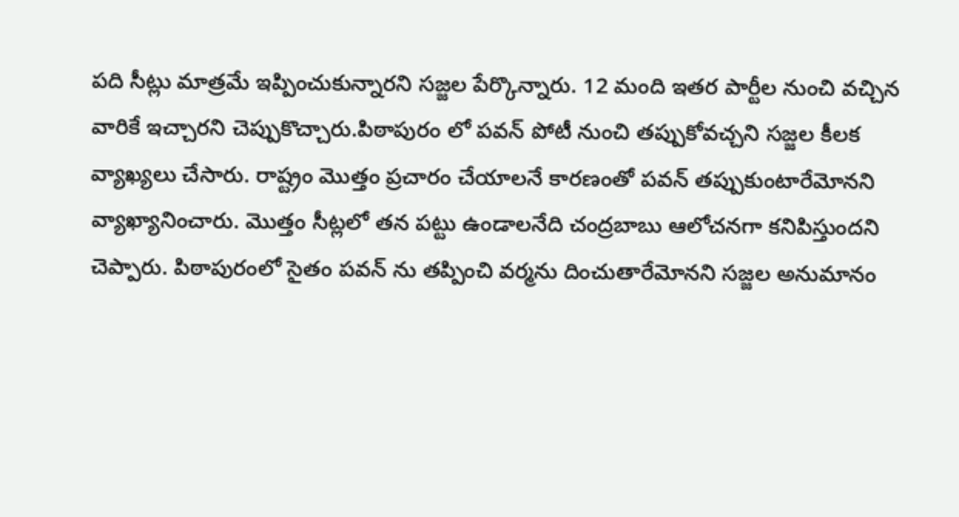పది సీట్లు మాత్రమే ఇప్పించుకున్నారని సజ్జల పేర్కొన్నారు. 12 మంది ఇతర పార్టీల నుంచి వచ్చిన వారికే ఇచ్చారని చెప్పుకొచ్చారు.పిఠాపురం లో పవన్ పోటీ నుంచి తప్పుకోవచ్చని సజ్జల కీలక వ్యాఖ్యలు చేసారు. రాష్ట్రం మొత్తం ప్రచారం చేయాలనే కారణంతో పవన్ తప్పుకుంటారేమోనని వ్యాఖ్యానించారు. మొత్తం సీట్లలో తన పట్టు ఉండాలనేది చంద్రబాబు ఆలోచనగా కనిపిస్తుందని చెప్పారు. పిఠాపురంలో సైతం పవన్ ను తప్పించి వర్మను దించుతారేమోనని సజ్జల అనుమానం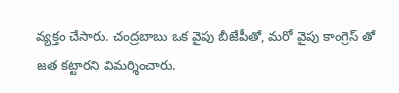వ్యక్తం చేసారు. చంద్రబాబు ఒక వైపు బీజేపీతో, మరో వైపు కాంగ్రెస్ తో జత కట్టారని విమర్శించారు.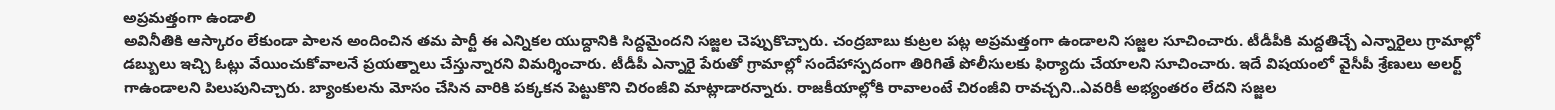అప్రమత్తంగా ఉండాలి
అవినీతికి ఆస్కారం లేకుండా పాలన అందించిన తమ పార్టీ ఈ ఎన్నికల యుద్దానికి సిద్దమైందని సజ్జల చెప్పుకొచ్చారు. చంద్రబాబు కుట్రల పట్ల అప్రమత్తంగా ఉండాలని సజ్జల సూచించారు. టీడీపీకి మద్దతిచ్చే ఎన్నారైలు గ్రామాల్లో డబ్బులు ఇచ్చి ఓట్లు వేయించుకోవాలనే ప్రయత్నాలు చేస్తున్నారని విమర్శించారు. టీడీపీ ఎన్నారై పేరుతో గ్రామాల్లో సందేహాస్పదంగా తిరిగితే పోలీసులకు ఫిర్యాదు చేయాలని సూచించారు. ఇదే విషయంలో వైసీపీ శ్రేణులు అలర్ట్ గాఉండాలని పిలుపునిచ్చారు. బ్యాంకులను మోసం చేసిన వారికి పక్కకన పెట్టుకొని చిరంజీవి మాట్లాడారన్నారు. రాజకీయాల్లోకి రావాలంటే చిరంజీవి రావచ్చని..ఎవరికీ అభ్యంతరం లేదని సజ్జల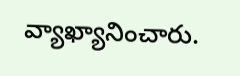వ్యాఖ్యానించారు.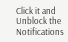Click it and Unblock the Notifications